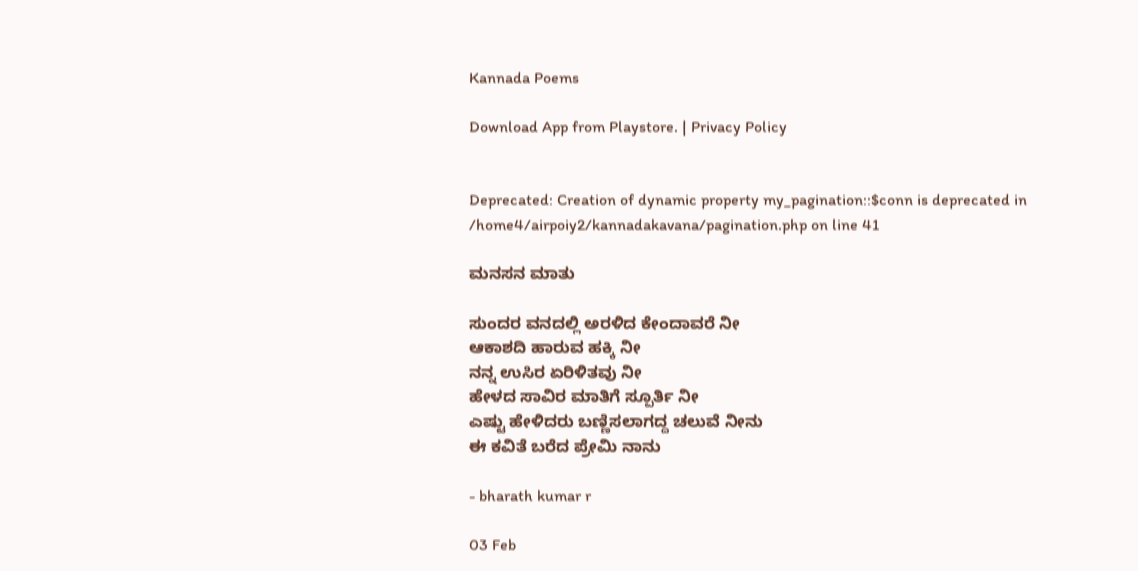Kannada Poems

Download App from Playstore. | Privacy Policy


Deprecated: Creation of dynamic property my_pagination::$conn is deprecated in /home4/airpoiy2/kannadakavana/pagination.php on line 41

ಮನಸನ ಮಾತು

ಸುಂದರ ವನದಲ್ಲಿ ಅರಳಿದ ಕೇಂದಾವರೆ ನೀ
ಆಕಾಶದಿ ಹಾರುವ ಹಕ್ಕಿ ನೀ
ನನ್ನ ಉಸಿರ ಏರಿಳಿತವು ನೀ
ಹೇಳದ ಸಾವಿರ ಮಾತಿಗೆ ಸ್ಪೂರ್ತಿ ನೀ
ಎಷ್ಟು ಹೇಳಿದರು ಬಣ್ಣಿಸಲಾಗದ್ದ ಚಲುವೆ ನೀನು
ಈ ಕವಿತೆ ಬರೆದ ಪ್ರೇಮಿ ನಾನು

- bharath kumar r

03 Feb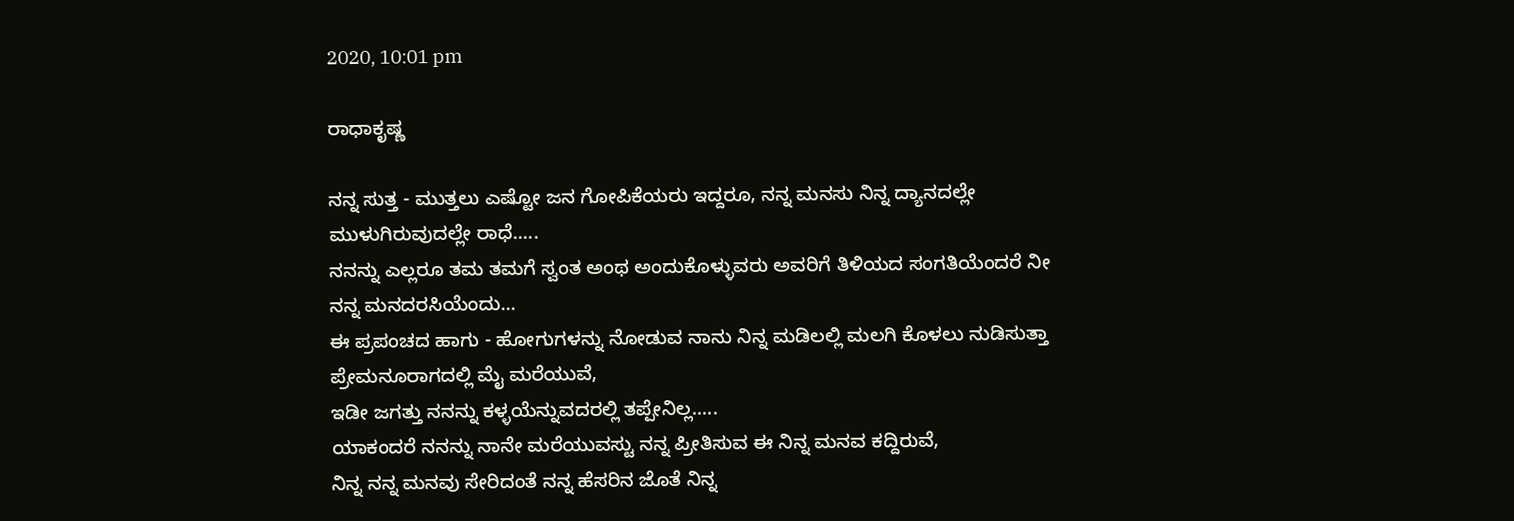2020, 10:01 pm

ರಾಧಾಕೃಷ್ಣ

ನನ್ನ ಸುತ್ತ - ಮುತ್ತಲು ಎಷ್ಟೋ ಜನ ಗೋಪಿಕೆಯರು ಇದ್ದರೂ, ನನ್ನ ಮನಸು ನಿನ್ನ ದ್ಯಾನದಲ್ಲೇ ಮುಳುಗಿರುವುದಲ್ಲೇ ರಾಧೆ.....
ನನನ್ನು ಎಲ್ಲರೂ ತಮ ತಮಗೆ ಸ್ವಂತ ಅಂಥ ಅಂದುಕೊಳ್ಳುವರು ಅವರಿಗೆ ತಿಳಿಯದ ಸಂಗತಿಯೆಂದರೆ ನೀ ನನ್ನ ಮನದರಸಿಯೆಂದು...
ಈ ಪ್ರಪಂಚದ ಹಾಗು - ಹೋಗುಗಳನ್ನು ನೋಡುವ ನಾನು ನಿನ್ನ ಮಡಿಲಲ್ಲಿ ಮಲಗಿ ಕೊಳಲು ನುಡಿಸುತ್ತಾ ಪ್ರೇಮನೂರಾಗದಲ್ಲಿ ಮೈ ಮರೆಯುವೆ,
ಇಡೀ ಜಗತ್ತು ನನನ್ನು ಕಳ್ಳಯೆನ್ನುವದರಲ್ಲಿ ತಪ್ಪೇನಿಲ್ಲ.....
ಯಾಕಂದರೆ ನನನ್ನು ನಾನೇ ಮರೆಯುವಸ್ಟು ನನ್ನ ಪ್ರೀತಿಸುವ ಈ ನಿನ್ನ ಮನವ ಕದ್ದಿರುವೆ,
ನಿನ್ನ ನನ್ನ ಮನವು ಸೇರಿದಂತೆ ನನ್ನ ಹೆಸರಿನ ಜೊತೆ ನಿನ್ನ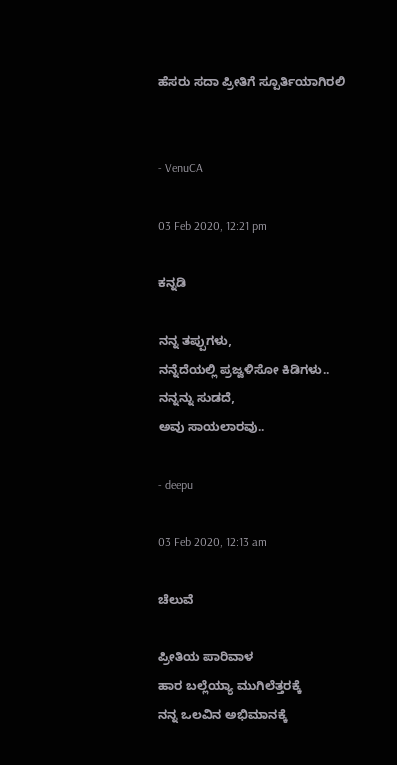ಹೆಸರು ಸದಾ ಪ್ರೀತಿಗೆ ಸ್ಪೂರ್ತಿಯಾಗಿರಲಿ


- VenuCA

03 Feb 2020, 12:21 pm

ಕನ್ನಡಿ

ನನ್ನ ತಪ್ಪುಗಳು,
ನನ್ನೆದೆಯಲ್ಲಿ ಪ್ರಜ್ವಳಿಸೋ ಕಿಡಿಗಳು..
ನನ್ನನ್ನು ಸುಡದೆ,
ಅವು ಸಾಯಲಾರವು..

- deepu

03 Feb 2020, 12:13 am

ಚೆಲುವೆ

ಪ್ರೀತಿಯ ಪಾರಿವಾಳ
ಹಾರ ಬಲ್ಲೆಯ್ಯಾ ಮುಗಿಲೆತ್ತರಕ್ಕೆ
ನನ್ನ ಒಲವಿನ ಅಭಿಮಾನಕ್ಕೆ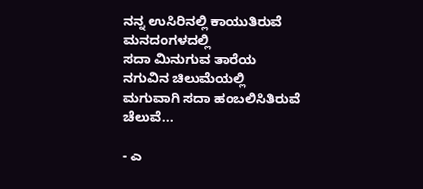ನನ್ನ ಉಸಿರಿನಲ್ಲಿ ಕಾಯುತಿರುವೆ ಮನದಂಗಳದಲ್ಲಿ
ಸದಾ ಮಿನುಗುವ ತಾರೆಯ
ನಗುವಿನ ಚಿಲುಮೆಯಲ್ಲಿ
ಮಗುವಾಗಿ ಸದಾ ಹಂಬಲಿಸಿತಿರುವೆ ಚೆಲುವೆ...

- ಎ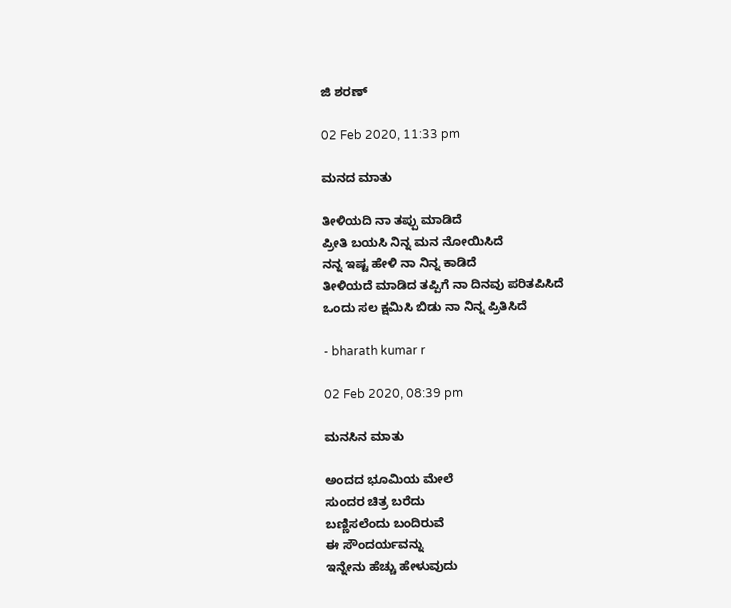ಜಿ ಶರಣ್

02 Feb 2020, 11:33 pm

ಮನದ ಮಾತು

ತೀಳಿಯದಿ ನಾ ತಪ್ಪು ಮಾಡಿದೆ
ಪ್ರೀತಿ ಬಯಸಿ ನಿನ್ನ ಮನ ನೋಯಿಸಿದೆ
ನನ್ನ ಇಷ್ಟ ಹೇಳಿ ನಾ ನಿನ್ನ ಕಾಡಿದೆ
ತೀಳಿಯದೆ ಮಾಡಿದ ತಪ್ಪಿಗೆ ನಾ ದಿನವು ಪರಿತಪಿಸಿದೆ
ಒಂದು ಸಲ ಕ್ಷಮಿಸಿ ಬಿಡು ನಾ ನಿನ್ನ ಪ್ರಿತಿಸಿದೆ

- bharath kumar r

02 Feb 2020, 08:39 pm

ಮನಸಿನ ಮಾತು

ಅಂದದ ಭೂಮಿಯ ಮೇಲೆ
ಸುಂದರ ಚಿತ್ರ ಬರೆದು
ಬಣ್ಣಿಸಲೆಂದು ಬಂದಿರುವೆ
ಈ ಸೌಂದರ್ಯವನ್ನು
ಇನ್ನೇನು ಹೆಚ್ಚು ಹೇಳುವುದು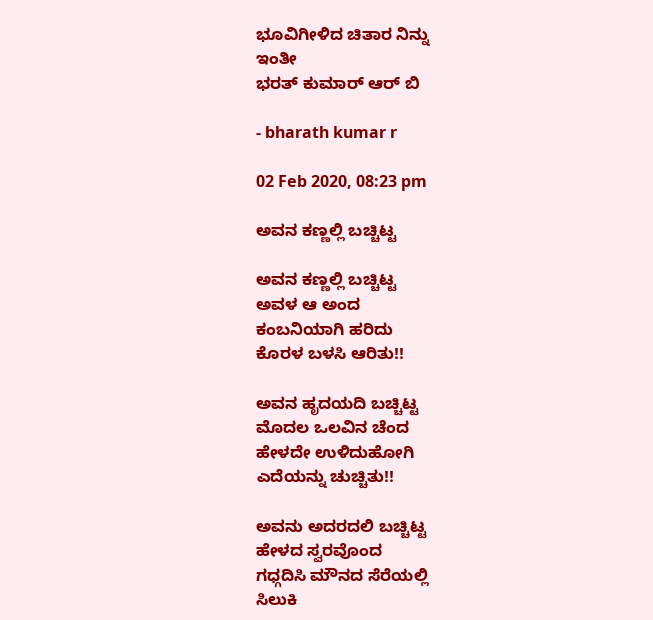ಭೂವಿಗೀಳಿದ ಚಿತಾರ ನಿನ್ನು
ಇಂತೀ
ಭರತ್ ಕುಮಾರ್ ಆರ್ ಬಿ

- bharath kumar r

02 Feb 2020, 08:23 pm

ಅವನ ಕಣ್ಣಲ್ಲಿ ಬಚ್ಚಿಟ್ಟ

ಅವನ ಕಣ್ಣಲ್ಲಿ ಬಚ್ಚಿಟ್ಟ
ಅವಳ ಆ ಅಂದ
ಕಂಬನಿಯಾಗಿ ಹರಿದು
ಕೊರಳ ಬಳಸಿ ಆರಿತು!!

ಅವನ ಹೃದಯದಿ ಬಚ್ಚಿಟ್ಟ
ಮೊದಲ ಒಲವಿನ ಚೆಂದ
ಹೇಳದೇ ಉಳಿದುಹೋಗಿ
ಎದೆಯನ್ನು ಚುಚ್ಚಿತು!!

ಅವನು ಅದರದಲಿ ಬಚ್ಚಿಟ್ಟ
ಹೇಳದ ಸ್ವರವೊಂದ
ಗಧ್ಗದಿಸಿ ಮೌನದ ಸೆರೆಯಲ್ಲಿ
ಸಿಲುಕಿ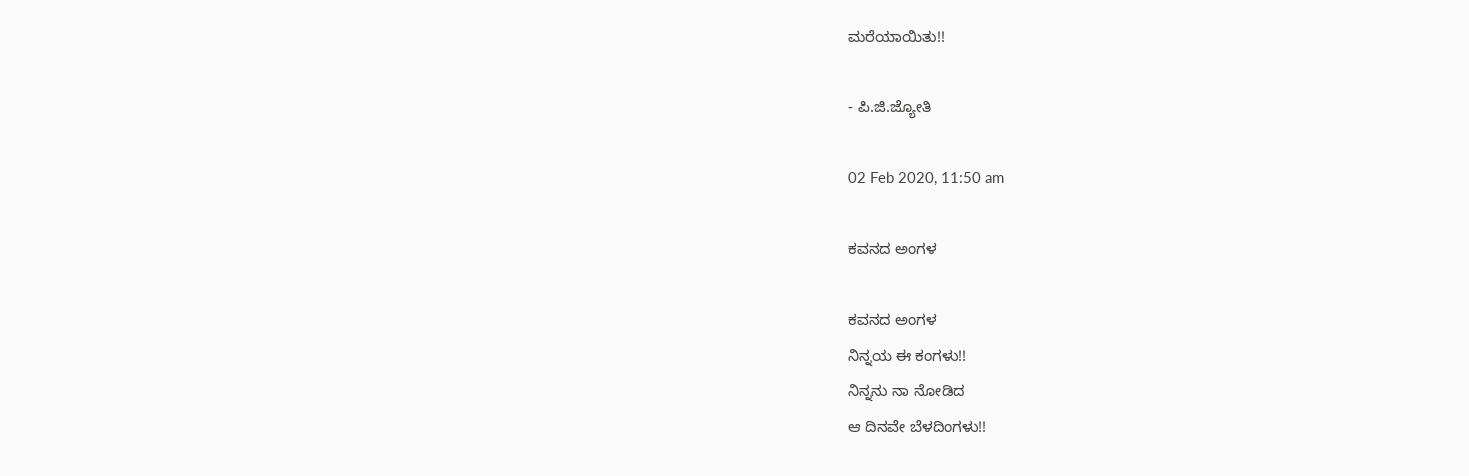ಮರೆಯಾಯಿತು!!

- ಪಿ.ಜಿ.ಜ್ಯೋತಿ

02 Feb 2020, 11:50 am

ಕವನದ ಅಂಗಳ

ಕವನದ ಅಂಗಳ
ನಿನ್ನಯ ಈ ಕಂಗಳು!!
ನಿನ್ನನು ನಾ ನೋಡಿದ
ಆ ದಿನವೇ ಬೆಳದಿಂಗಳು!!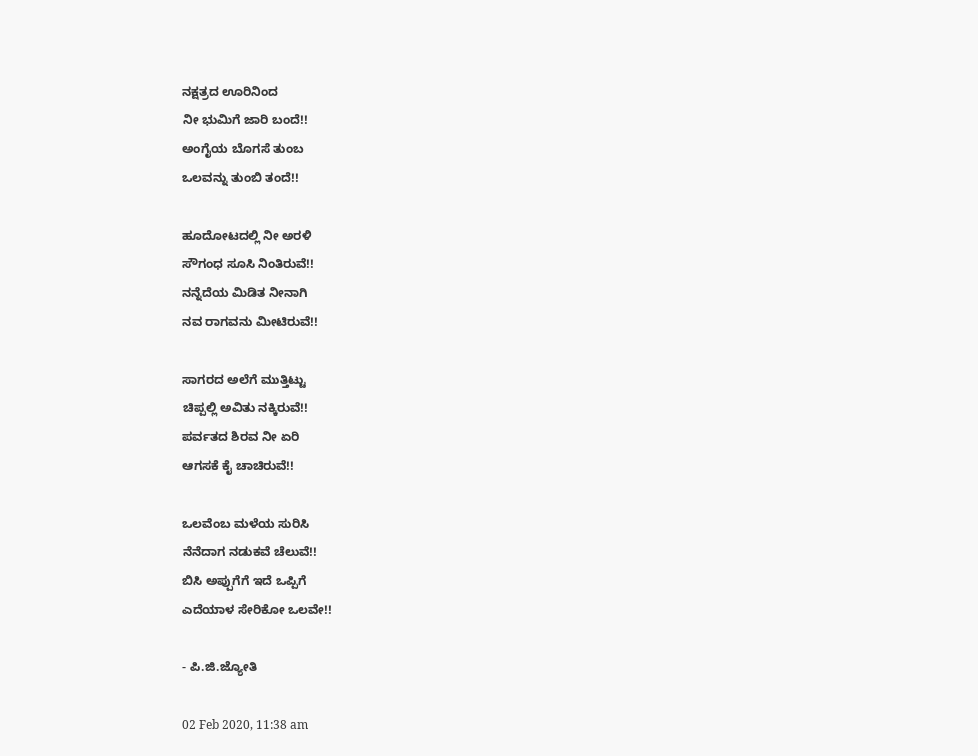ನಕ್ಷತ್ರದ ಊರಿನಿಂದ
ನೀ ಭುಮಿಗೆ ಜಾರಿ ಬಂದೆ!!
ಅಂಗೈಯ ಬೊಗಸೆ ತುಂಬ
ಒಲವನ್ನು ತುಂಬಿ ತಂದೆ!!

ಹೂದೋಟದಲ್ಲಿ ನೀ ಅರಳಿ
ಸೌಗಂಧ ಸೂಸಿ ನಿಂತಿರುವೆ!!
ನನ್ನೆದೆಯ ಮಿಡಿತ ನೀನಾಗಿ
ನವ ರಾಗವನು ಮೀಟಿರುವೆ!!

ಸಾಗರದ ಅಲೆಗೆ ಮುತ್ತಿಟ್ಟು
ಚಿಪ್ಪಲ್ಲಿ ಅವಿತು ನಕ್ಕಿರುವೆ!!
ಪರ್ವತದ ಶಿರವ ನೀ ಏರಿ
ಆಗಸಕೆ ಕೈ ಚಾಚಿರುವೆ!!

ಒಲವೆಂಬ ಮಳೆಯ ಸುರಿಸಿ
ನೆನೆದಾಗ ನಡುಕವೆ ಚೆಲುವೆ!!
ಬಿಸಿ ಅಪ್ಪುಗೆಗೆ ಇದೆ ಒಪ್ಪಿಗೆ
ಎದೆಯಾಳ ಸೇರಿಕೋ ಒಲವೇ!!

- ಪಿ.ಜಿ.ಜ್ಯೋತಿ

02 Feb 2020, 11:38 am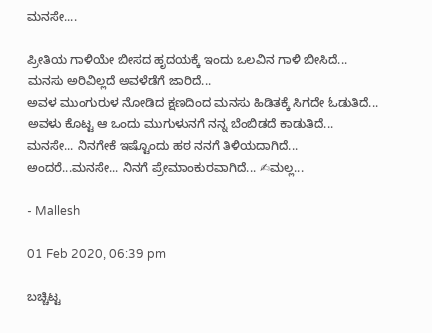ಮನಸೇ....

ಪ್ರೀತಿಯ ಗಾಳಿಯೇ ಬೀಸದ ಹೃದಯಕ್ಕೆ ಇಂದು ಒಲವಿನ ಗಾಳಿ ಬೀಸಿದೆ...
ಮನಸು ಅರಿವಿಲ್ಲದೆ ಅವಳೆಡೆಗೆ ಜಾರಿದೆ...
ಅವಳ ಮುಂಗುರುಳ ನೋಡಿದ ಕ್ಷಣದಿಂದ ಮನಸು ಹಿಡಿತಕ್ಕೆ ಸಿಗದೇ ಓಡುತಿದೆ...
ಅವಳು ಕೊಟ್ಟ ಆ ಒಂದು ಮುಗುಳುನಗೆ ನನ್ನ ಬೆಂಬಿಡದೆ ಕಾಡುತಿದೆ...
ಮನಸೇ... ನಿನಗೇಕೆ ಇಷ್ಟೊಂದು ಹಠ ನನಗೆ ತಿಳಿಯದಾಗಿದೆ... ಅಂದರೆ...ಮನಸೇ... ನಿನಗೆ ಪ್ರೇಮಾಂಕುರವಾಗಿದೆ... ✍ಮಲ್ಲ...

- Mallesh

01 Feb 2020, 06:39 pm

ಬಚ್ಚಿಟ್ಟ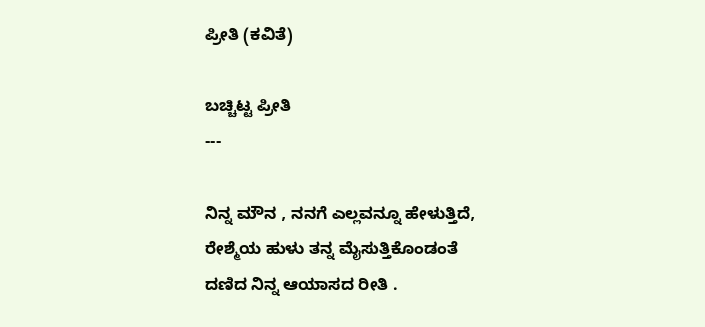ಪ್ರೀತಿ (ಕವಿತೆ)

ಬಚ್ಚಿಟ್ಟ ಪ್ರೀತಿ
---

ನಿನ್ನ ಮೌನ , ನನಗೆ ಎಲ್ಲವನ್ನೂ ಹೇಳುತ್ತಿದೆ,
ರೇಶ್ಮೆಯ ಹುಳು ತನ್ನ ಮೈಸುತ್ತಿಕೊಂಡಂತೆ
ದಣಿದ‌‌ ನಿನ್ನ ಆಯಾಸದ ರೀತಿ .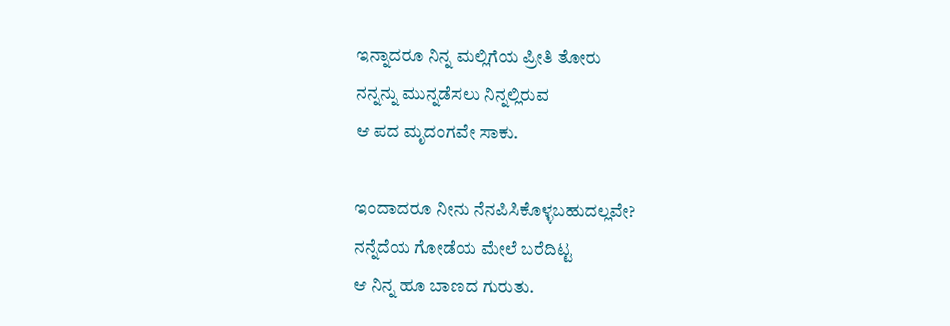ಇನ್ನಾದರೂ ನಿನ್ನ ಮಲ್ಲಿಗೆಯ ಪ್ರೀತಿ ತೋರು
ನನ್ನನ್ನು ಮುನ್ನಡೆಸಲು ನಿನ್ನಲ್ಲಿರುವ
ಆ ಪದ ಮೃದಂಗವೇ ಸಾಕು.

ಇಂದಾದರೂ ನೀನು ನೆನಪಿಸಿಕೊಳ್ಳಬಹುದಲ್ಲವೇ?
ನನ್ನೆದೆಯ ಗೋಡೆಯ ಮೇಲೆ ಬರೆದಿಟ್ಟ
ಆ ನಿನ್ನ ಹೂ ಬಾಣದ ಗುರುತು.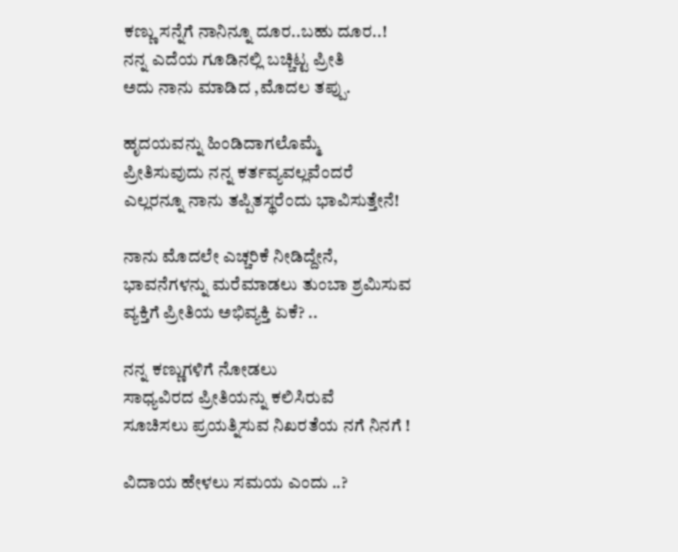ಕಣ್ಣು ಸನ್ನೆಗೆ ನಾನಿನ್ನೂ ದೂರ..ಬಹು ದೂರ..!
ನನ್ನ ಎದೆಯ ಗೂಡಿನಲ್ಲಿ ಬಚ್ಚಿಟ್ಟ ಪ್ರೀತಿ
ಅದು ನಾನು ಮಾಡಿದ ,ಮೊದಲ ತಪ್ಪು.

ಹೃದಯವನ್ನು ಹಿಂಡಿದಾಗಲೊಮ್ಮೆ
ಪ್ರೀತಿಸುವುದು ನನ್ನ ಕರ್ತವ್ಯವಲ್ಲವೆಂದರೆ
ಎಲ್ಲರನ್ನೂ ನಾನು ತಪ್ಪಿತಸ್ಥರೆಂದು ಭಾವಿಸುತ್ತೇನೆ!

ನಾನು ಮೊದಲೇ ಎಚ್ಚರಿಕೆ ನೀಡಿದ್ದೇನೆ,
ಭಾವನೆಗಳನ್ನು ಮರೆಮಾಡಲು ತುಂಬಾ ಶ್ರಮಿಸುವ
ವ್ಯಕ್ತಿಗೆ ಪ್ರೀತಿಯ ಅಭಿವ್ಯಕ್ತಿ ಏಕೆ? ..

ನನ್ನ ಕಣ್ಣುಗಳಿಗೆ ನೋಡಲು
ಸಾಧ್ಯವಿರದ ಪ್ರೀತಿಯನ್ನು ಕಲಿಸಿರುವೆ
ಸೂಚಿಸಲು ಪ್ರಯತ್ನಿಸುವ ನಿಖರತೆಯ ನಗೆ ನಿನಗೆ !

ವಿದಾಯ ಹೇಳಲು ಸಮಯ ಎಂದು ..?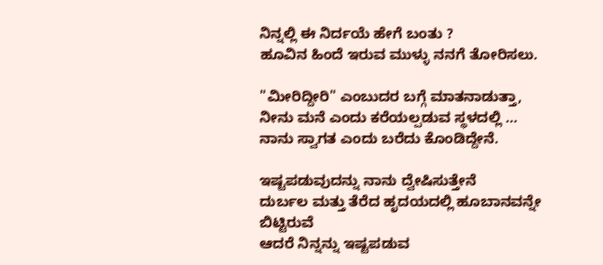ನಿನ್ನಲ್ಲಿ ಈ ನಿರ್ದಯೆ ಹೇಗೆ ಬಂತು ?
ಹೂವಿನ ಹಿಂದೆ ಇರುವ ಮುಳ್ಳು ನನಗೆ ತೋರಿಸಲು.

"ಮೀರಿದ್ದೀರಿ" ಎಂಬುದರ ಬಗ್ಗೆ ಮಾತನಾಡುತ್ತಾ,
ನೀನು ಮನೆ ಎಂದು ಕರೆಯಲ್ಪಡುವ ಸ್ಥಳದಲ್ಲಿ ...
ನಾನು ಸ್ವಾಗತ ಎಂದು ಬರೆದು ಕೊಂಡಿದ್ದೇನೆ.

ಇಷ್ಟಪಡುವುದನ್ನು ನಾನು ದ್ವೇಷಿಸುತ್ತೇನೆ
ದುರ್ಬಲ ಮತ್ತು ತೆರೆದ ಹೃದಯದಲ್ಲಿ ಹೂಬಾನವನ್ನೇ ಬಿಟ್ಟಿರುವೆ
ಆದರೆ ನಿನ್ನನ್ನು ಇಷ್ಟಪಡುವ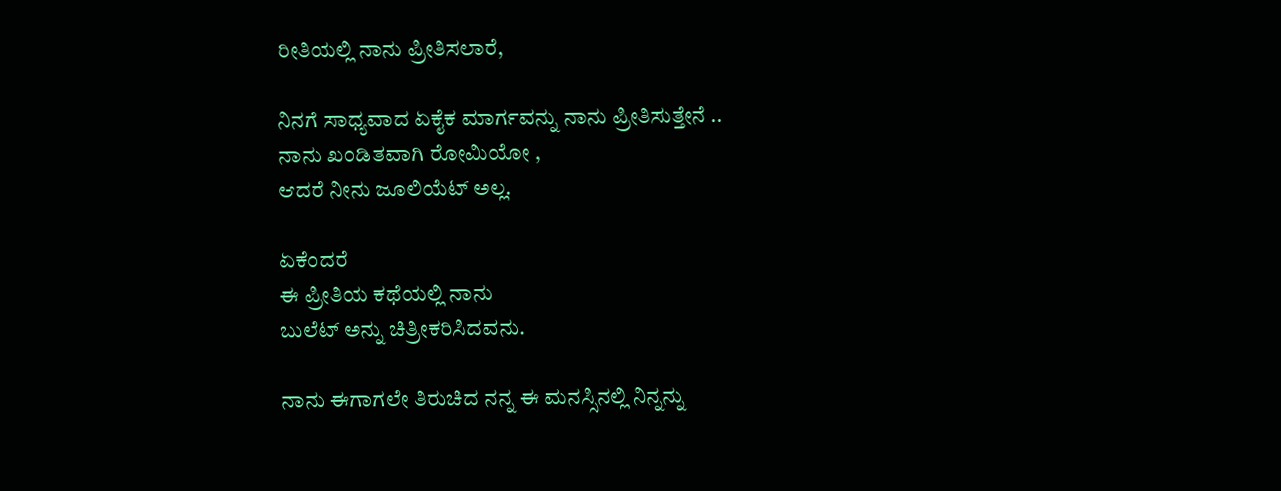ರೀತಿಯಲ್ಲಿ ನಾನು ಪ್ರೀತಿಸಲಾರೆ,

ನಿನಗೆ ಸಾಧ್ಯವಾದ ಏಕೈಕ ಮಾರ್ಗವನ್ನು ನಾನು ಪ್ರೀತಿಸುತ್ತೇನೆ ..
ನಾನು ಖಂಡಿತವಾಗಿ ರೋಮಿಯೋ ,
ಆದರೆ ನೀನು ಜೂಲಿಯೆಟ್ ಅಲ್ಲ.

ಏಕೆಂದರೆ
ಈ ಪ್ರೀತಿಯ ಕಥೆಯಲ್ಲಿ ನಾನು
ಬುಲೆಟ್ ಅನ್ನು ಚಿತ್ರೀಕರಿಸಿದವನು.

ನಾನು ಈಗಾಗಲೇ ತಿರುಚಿದ ನನ್ನ ಈ ಮನಸ್ಸಿನಲ್ಲಿ ನಿನ್ನನ್ನು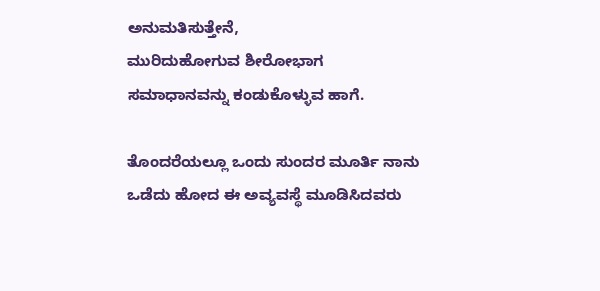ಅನುಮತಿಸುತ್ತೇನೆ,
ಮುರಿದುಹೋಗುವ ಶೀರೋಭಾಗ
ಸಮಾಧಾನವನ್ನು ಕಂಡುಕೊಳ್ಳುವ ಹಾಗೆ.

ತೊಂದರೆಯಲ್ಲೂ ಒಂದು ಸುಂದರ ಮೂರ್ತಿ ನಾನು
ಒಡೆದು ಹೋದ ಈ ಅವ್ಯವಸ್ಥೆ ಮೂಡಿಸಿದವರು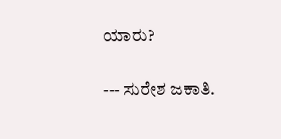ಯಾರು?

--- ಸುರೇಶ ಜಕಾತಿ.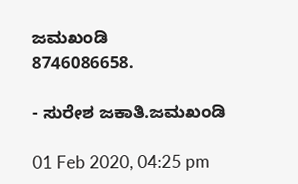ಜಮಖಂಡಿ
8746086658.

- ಸುರೇಶ ಜಕಾತಿ.ಜಮಖಂಡಿ

01 Feb 2020, 04:25 pm